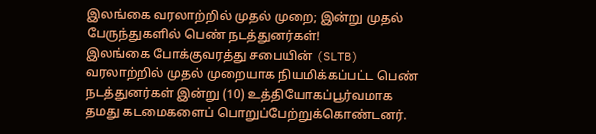இலங்கை வரலாற்றில் முதல் முறை; இன்று முதல் பேருந்துகளில் பெண் நடத்துனர்கள்!
இலங்கை போக்குவரத்து சபையின் (SLTB) வரலாற்றில் முதல் முறையாக நியமிக்கப்பட்ட பெண் நடத்துனர்கள் இன்று (10) உத்தியோகப்பூர்வமாக தமது கடமைகளைப் பொறுப்பேற்றுக்கொண்டனர்.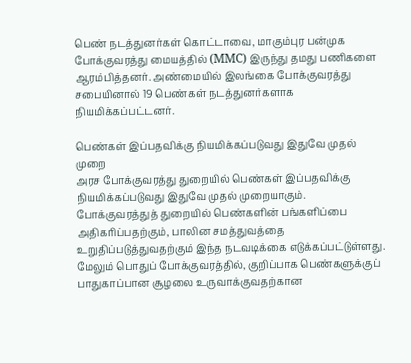பெண் நடத்துனர்கள் கொட்டாவை, மாகும்புர பன்முக போக்குவரத்து மையத்தில் (MMC) இருந்து தமது பணிகளை ஆரம்பித்தனர். அண்மையில் இலங்கை போக்குவரத்து சபையினால் 19 பெண்கள் நடத்துனர்களாக நியமிக்கப்பட்டனர்.

பெண்கள் இப்பதவிக்கு நியமிக்கப்படுவது இதுவே முதல் முறை
அரச போக்குவரத்து துறையில் பெண்கள் இப்பதவிக்கு நியமிக்கப்படுவது இதுவே முதல் முறையாகும். போக்குவரத்துத் துறையில் பெண்களின் பங்களிப்பை அதிகரிப்பதற்கும், பாலின சமத்துவத்தை உறுதிப்படுத்துவதற்கும் இந்த நடவடிக்கை எடுக்கப்பட்டுள்ளது.
மேலும் பொதுப் போக்குவரத்தில், குறிப்பாக பெண்களுக்குப் பாதுகாப்பான சூழலை உருவாக்குவதற்கான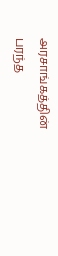அரசாங்கத்தின் பரந்த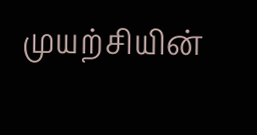முயற்சியின்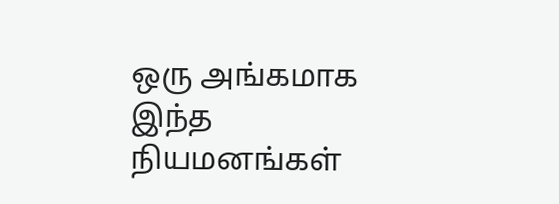ஒரு அங்கமாக இந்த நியமனங்கள்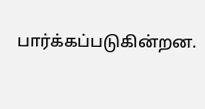பார்க்கப்படுகின்றன.